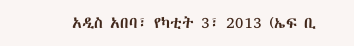አዲስ አበባ፣ የካቲት 3፣ 2013 (ኤፍ ቢ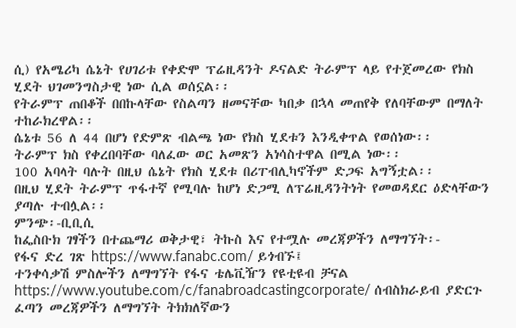ሲ) የአሜሪካ ሴኔት የሀገሪቱ የቀድሞ ፕሬዚዳንት ዶናልድ ትራምፕ ላይ የተጀመረው የክስ ሂደት ህገመንግስታዊ ነው ሲል ወሰኗል፡፡
የትራምፕ ጠበቆች በበኩላቸው የስልጣን ዘመናቸው ካበቃ በኋላ መጠየቅ የለባቸውም በማለት ተከራክረዋል፡፡
ሴኔቱ 56 ለ 44 በሆነ የድምጽ ብልጫ ነው የክስ ሂደቱን እንዲቀጥል የወሰነው፡፡
ትራምፕ ክስ የቀረበባቸው ባለፈው ወር አመጽን አነሳስተዋል በሚል ነው፡፡
100 አባላት ባሉት በዚህ ሴኔት የክስ ሂደቱ በሪፐብሊካኖችም ድጋፍ አግኝቷል፡፡
በዚህ ሂደት ትራምፕ ጥፋተኛ የሚባሉ ከሆነ ድጋሚ ለፕሬዚዳንትነት የመወዳደር ዕድላቸውን ያጣሉ ተብሏል፡፡
ምንጭ፡-ቢቢሲ
ከፌስቡክ ገፃችን በተጨማሪ ወቅታዊ፣ ትኩስ እና የተሟሉ መረጃዎችን ለማግኘት፡-
የፋና ድረ ገጽ https://www.fanabc.com/ ይጎብኙ፤
ተንቀሳቃሽ ምስሎችን ለማግኘት የፋና ቴሌቪዥን የዩቲዩብ ቻናል https://www.youtube.com/c/fanabroadcastingcorporate/ ሰብስክራይብ ያድርጉ
ፈጣን መረጃዎችን ለማግኘት ትክክለኛውን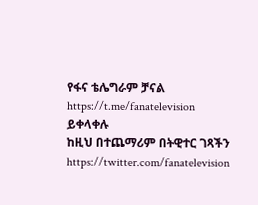የፋና ቴሌግራም ቻናል https://t.me/fanatelevision ይቀላቀሉ
ከዚህ በተጨማሪም በትዊተር ገጻችን https://twitter.com/fanatelevision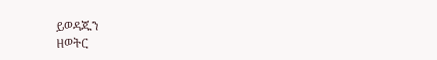ይወዳጁን
ዘወትር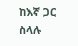ከእኛ ጋር ስላሉ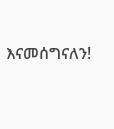እናመሰግናለን!